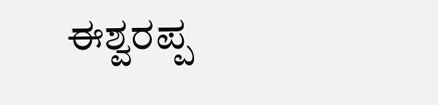ಈಶ್ವರಪ್ಪ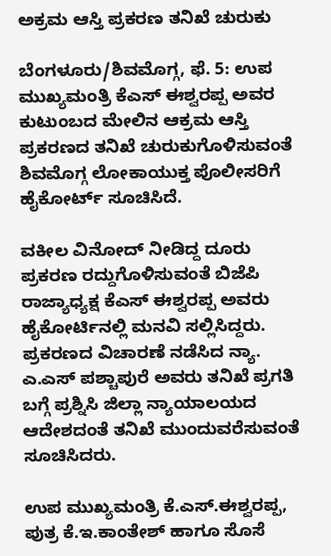ಅಕ್ರಮ ಆಸ್ತಿ ಪ್ರಕರಣ ತನಿಖೆ ಚುರುಕು

ಬೆಂಗಳೂರು/ಶಿವಮೊಗ್ಗ, ಫೆ. 5: ಉಪ ಮುಖ್ಯಮಂತ್ರಿ ಕೆಎಸ್ ಈಶ್ವರಪ್ಪ ಅವರ ಕುಟುಂಬದ ಮೇಲಿನ ಆಕ್ರಮ ಆಸ್ತಿ ಪ್ರಕರಣದ ತನಿಖೆ ಚುರುಕುಗೊಳಿಸುವಂತೆ ಶಿವಮೊಗ್ಗ ಲೋಕಾಯುಕ್ತ ಪೊಲೀಸರಿಗೆ ಹೈಕೋರ್ಟ್ ಸೂಚಿಸಿದೆ.

ವಕೀಲ ವಿನೋದ್ ನೀಡಿದ್ದ ದೂರು ಪ್ರಕರಣ ರದ್ದುಗೊಳಿಸುವಂತೆ ಬಿಜೆಪಿ ರಾಜ್ಯಾಧ್ಯಕ್ಷ ಕೆಎಸ್ ಈಶ್ವರಪ್ಪ ಅವರು ಹೈಕೋರ್ಟಿನಲ್ಲಿ ಮನವಿ ಸಲ್ಲಿಸಿದ್ದರು. ಪ್ರಕರಣದ ವಿಚಾರಣೆ ನಡೆಸಿದ ನ್ಯಾ. ಎ.ಎಸ್ ಪಶ್ಚಾಪುರೆ ಅವರು ತನಿಖೆ ಪ್ರಗತಿ ಬಗ್ಗೆ ಪ್ರಶ್ನಿಸಿ ಜಿಲ್ಲಾ ನ್ಯಾಯಾಲಯದ ಆದೇಶದಂತೆ ತನಿಖೆ ಮುಂದುವರೆಸುವಂತೆ ಸೂಚಿಸಿದರು.

ಉಪ ಮುಖ್ಯಮಂತ್ರಿ ಕೆ.ಎಸ್.ಈಶ್ವರಪ್ಪ, ಪುತ್ರ ಕೆ.ಇ.ಕಾಂತೇಶ್ ಹಾಗೂ ಸೊಸೆ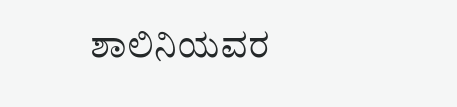ಶಾಲಿನಿಯವರ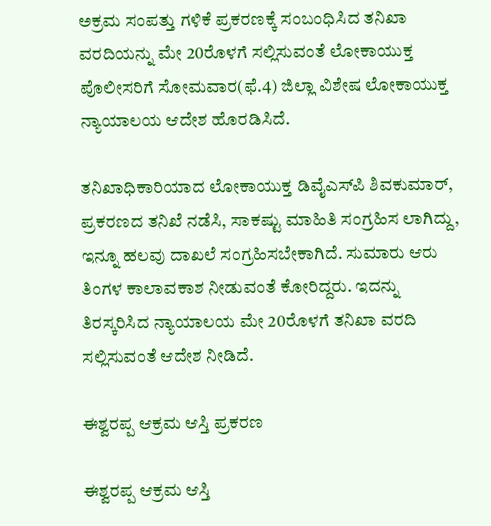ಅಕ್ರಮ ಸಂಪತ್ತು ಗಳಿಕೆ ಪ್ರಕರಣಕ್ಕೆ ಸಂಬಂಧಿಸಿದ ತನಿಖಾ ವರದಿಯನ್ನು ಮೇ 20ರೊಳಗೆ ಸಲ್ಲಿಸುವಂತೆ ಲೋಕಾಯುಕ್ತ ಪೊಲೀಸರಿಗೆ ಸೋಮವಾರ(ಫೆ.4) ಜಿಲ್ಲಾ ವಿಶೇಷ ಲೋಕಾಯುಕ್ತ ನ್ಯಾಯಾಲಯ ಆದೇಶ ಹೊರಡಿಸಿದೆ.

ತನಿಖಾಧಿಕಾರಿಯಾದ ಲೋಕಾಯುಕ್ತ ಡಿವೈಎಸ್‌ಪಿ ಶಿವಕುಮಾರ್, ಪ್ರಕರಣದ ತನಿಖೆ ನಡೆಸಿ, ಸಾಕಷ್ಟು ಮಾಹಿತಿ ಸಂಗ್ರಹಿಸ ಲಾಗಿದ್ದು, ಇನ್ನೂ ಹಲವು ದಾಖಲೆ ಸಂಗ್ರಹಿಸಬೇಕಾಗಿದೆ. ಸುಮಾರು ಆರು ತಿಂಗಳ ಕಾಲಾವಕಾಶ ನೀಡುವಂತೆ ಕೋರಿದ್ದರು. ಇದನ್ನು ತಿರಸ್ಕರಿಸಿದ ನ್ಯಾಯಾಲಯ ಮೇ 20ರೊಳಗೆ ತನಿಖಾ ವರದಿ ಸಲ್ಲಿಸುವಂತೆ ಆದೇಶ ನೀಡಿದೆ.

ಈಶ್ವರಪ್ಪ ಆಕ್ರಮ ಆಸ್ತಿ ಪ್ರಕರಣ

ಈಶ್ವರಪ್ಪ ಆಕ್ರಮ ಆಸ್ತಿ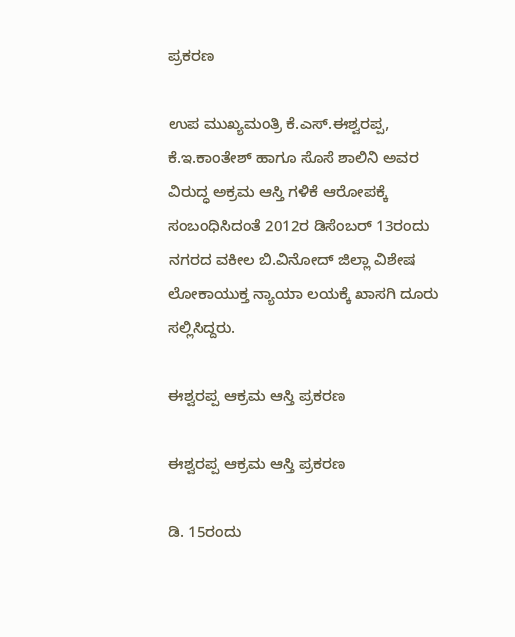ಪ್ರಕರಣ

ಉಪ ಮುಖ್ಯಮಂತ್ರಿ ಕೆ.ಎಸ್.ಈಶ್ವರಪ್ಪ, ಕೆ.ಇ.ಕಾಂತೇಶ್ ಹಾಗೂ ಸೊಸೆ ಶಾಲಿನಿ ಅವರ ವಿರುದ್ಧ ಅಕ್ರಮ ಆಸ್ತಿ ಗಳಿಕೆ ಆರೋಪಕ್ಕೆ ಸಂಬಂಧಿಸಿದಂತೆ 2012ರ ಡಿಸೆಂಬರ್ 13ರಂದು ನಗರದ ವಕೀಲ ಬಿ.ವಿನೋದ್ ಜಿಲ್ಲಾ ವಿಶೇಷ ಲೋಕಾಯುಕ್ತ ನ್ಯಾಯಾ ಲಯಕ್ಕೆ ಖಾಸಗಿ ದೂರು ಸಲ್ಲಿಸಿದ್ದರು.

ಈಶ್ವರಪ್ಪ ಆಕ್ರಮ ಆಸ್ತಿ ಪ್ರಕರಣ

ಈಶ್ವರಪ್ಪ ಆಕ್ರಮ ಆಸ್ತಿ ಪ್ರಕರಣ

ಡಿ. 15ರಂದು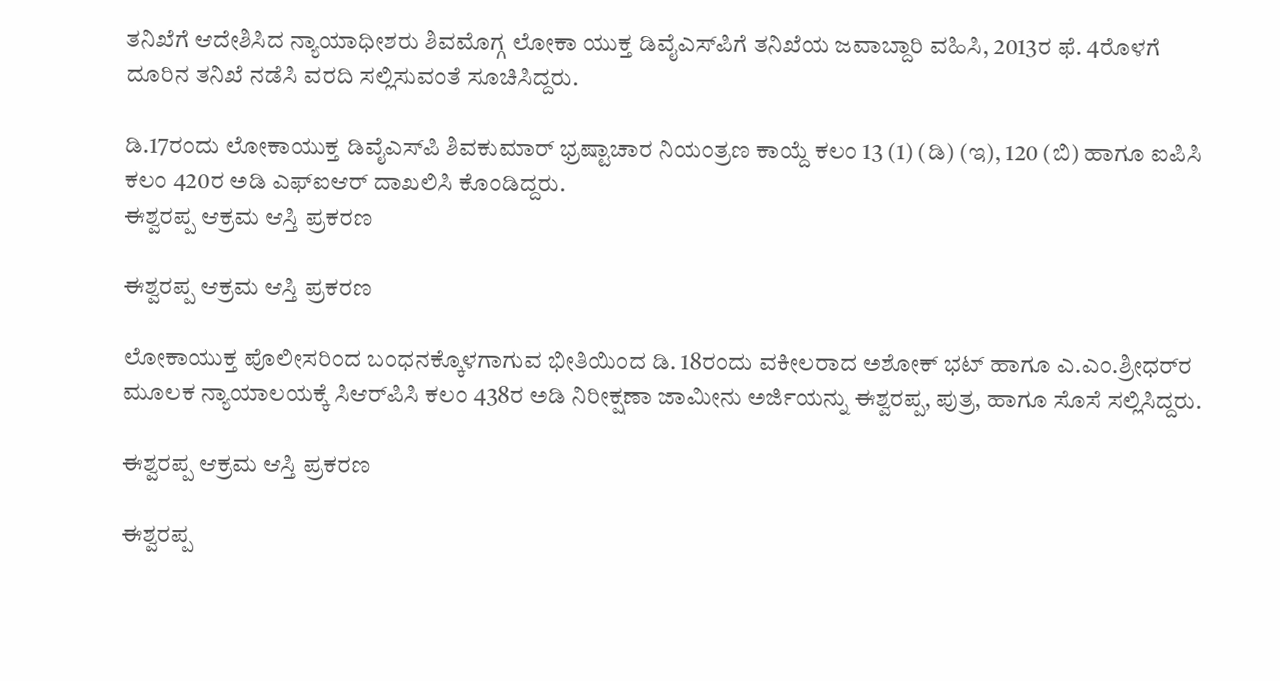ತನಿಖೆಗೆ ಆದೇಶಿಸಿದ ನ್ಯಾಯಾಧೀಶರು ಶಿವಮೊಗ್ಗ ಲೋಕಾ ಯುಕ್ತ ಡಿವೈಎಸ್‌ಪಿಗೆ ತನಿಖೆಯ ಜವಾಬ್ದಾರಿ ವಹಿಸಿ, 2013ರ ಫೆ. 4ರೊಳಗೆ ದೂರಿನ ತನಿಖೆ ನಡೆಸಿ ವರದಿ ಸಲ್ಲಿಸುವಂತೆ ಸೂಚಿಸಿದ್ದರು.

ಡಿ.17ರಂದು ಲೋಕಾಯುಕ್ತ ಡಿವೈಎಸ್‌ಪಿ ಶಿವಕುಮಾರ್ ಭ್ರಷ್ಟಾಚಾರ ನಿಯಂತ್ರಣ ಕಾಯ್ದೆ ಕಲಂ 13 (1) (ಡಿ) (ಇ), 120 (ಬಿ) ಹಾಗೂ ಐಪಿಸಿ ಕಲಂ 420ರ ಅಡಿ ಎಫ್‌ಐಆರ್ ದಾಖಲಿಸಿ ಕೊಂಡಿದ್ದರು.
ಈಶ್ವರಪ್ಪ ಆಕ್ರಮ ಆಸ್ತಿ ಪ್ರಕರಣ

ಈಶ್ವರಪ್ಪ ಆಕ್ರಮ ಆಸ್ತಿ ಪ್ರಕರಣ

ಲೋಕಾಯುಕ್ತ ಪೊಲೀಸರಿಂದ ಬಂಧನಕ್ಕೊಳಗಾಗುವ ಭೀತಿಯಿಂದ ಡಿ. 18ರಂದು ವಕೀಲರಾದ ಅಶೋಕ್ ಭಟ್ ಹಾಗೂ ಎ.ಎಂ.ಶ್ರೀಧರ್‌ರ ಮೂಲಕ ನ್ಯಾಯಾಲಯಕ್ಕೆ ಸಿಆರ್‌ಪಿಸಿ ಕಲಂ 438ರ ಅಡಿ ನಿರೀಕ್ಷಣಾ ಜಾಮೀನು ಅರ್ಜಿಯನ್ನು ಈಶ್ವರಪ್ಪ, ಪುತ್ರ, ಹಾಗೂ ಸೊಸೆ ಸಲ್ಲಿಸಿದ್ದರು.

ಈಶ್ವರಪ್ಪ ಆಕ್ರಮ ಆಸ್ತಿ ಪ್ರಕರಣ

ಈಶ್ವರಪ್ಪ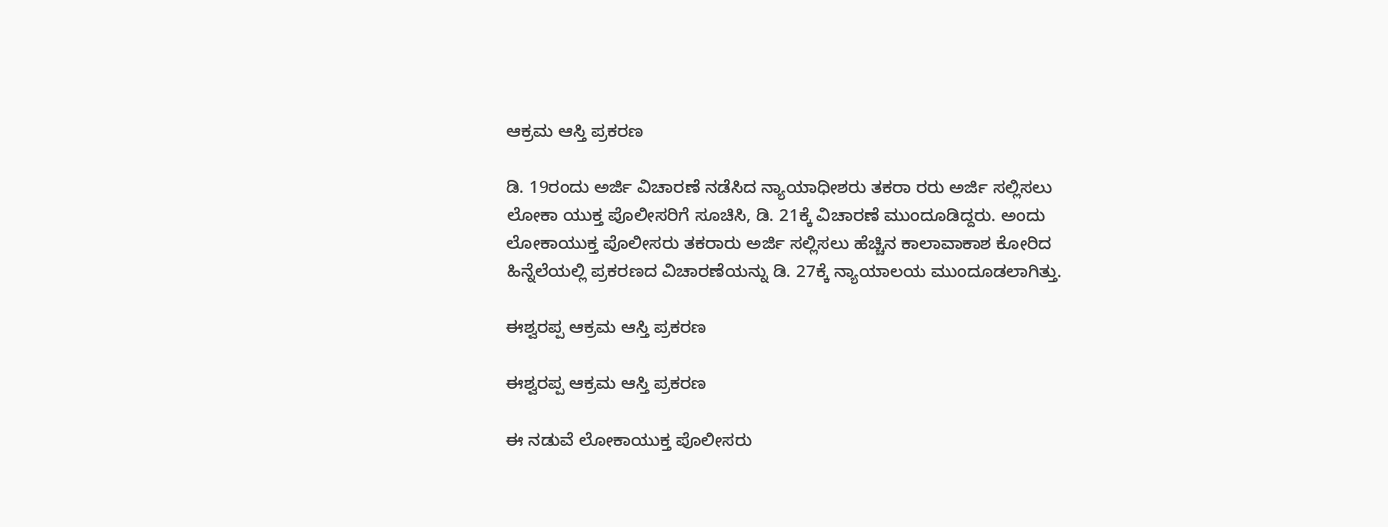ಆಕ್ರಮ ಆಸ್ತಿ ಪ್ರಕರಣ

ಡಿ. 19ರಂದು ಅರ್ಜಿ ವಿಚಾರಣೆ ನಡೆಸಿದ ನ್ಯಾಯಾಧೀಶರು ತಕರಾ ರರು ಅರ್ಜಿ ಸಲ್ಲಿಸಲು ಲೋಕಾ ಯುಕ್ತ ಪೊಲೀಸರಿಗೆ ಸೂಚಿಸಿ, ಡಿ. 21ಕ್ಕೆ ವಿಚಾರಣೆ ಮುಂದೂಡಿದ್ದರು. ಅಂದು ಲೋಕಾಯುಕ್ತ ಪೊಲೀಸರು ತಕರಾರು ಅರ್ಜಿ ಸಲ್ಲಿಸಲು ಹೆಚ್ಚಿನ ಕಾಲಾವಾಕಾಶ ಕೋರಿದ ಹಿನ್ನೆಲೆಯಲ್ಲಿ ಪ್ರಕರಣದ ವಿಚಾರಣೆಯನ್ನು ಡಿ. 27ಕ್ಕೆ ನ್ಯಾಯಾಲಯ ಮುಂದೂಡಲಾಗಿತ್ತು.

ಈಶ್ವರಪ್ಪ ಆಕ್ರಮ ಆಸ್ತಿ ಪ್ರಕರಣ

ಈಶ್ವರಪ್ಪ ಆಕ್ರಮ ಆಸ್ತಿ ಪ್ರಕರಣ

ಈ ನಡುವೆ ಲೋಕಾಯುಕ್ತ ಪೊಲೀಸರು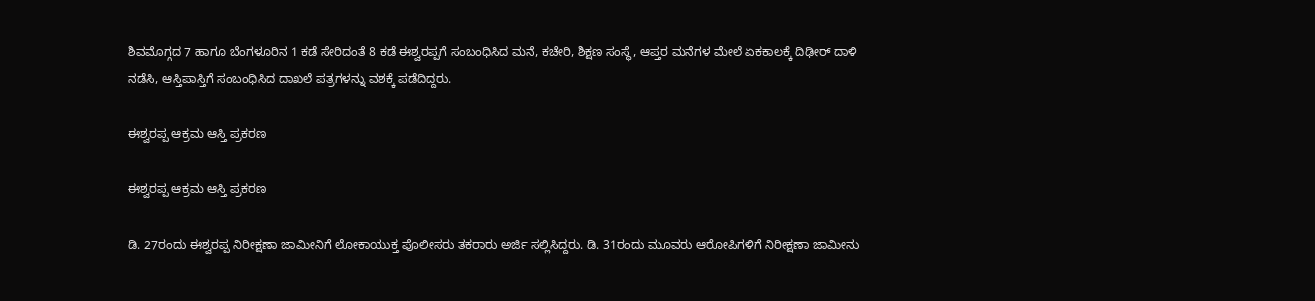ಶಿವಮೊಗ್ಗದ 7 ಹಾಗೂ ಬೆಂಗಳೂರಿನ 1 ಕಡೆ ಸೇರಿದಂತೆ 8 ಕಡೆ ಈಶ್ವರಪ್ಪಗೆ ಸಂಬಂಧಿಸಿದ ಮನೆ, ಕಚೇರಿ, ಶಿಕ್ಷಣ ಸಂಸ್ಥೆ, ಆಪ್ತರ ಮನೆಗಳ ಮೇಲೆ ಏಕಕಾಲಕ್ಕೆ ದಿಢೀರ್ ದಾಳಿ ನಡೆಸಿ, ಆಸ್ತಿಪಾಸ್ತಿಗೆ ಸಂಬಂಧಿಸಿದ ದಾಖಲೆ ಪತ್ರಗಳನ್ನು ವಶಕ್ಕೆ ಪಡೆದಿದ್ದರು.

ಈಶ್ವರಪ್ಪ ಆಕ್ರಮ ಆಸ್ತಿ ಪ್ರಕರಣ

ಈಶ್ವರಪ್ಪ ಆಕ್ರಮ ಆಸ್ತಿ ಪ್ರಕರಣ

ಡಿ. 27ರಂದು ಈಶ್ವರಪ್ಪ ನಿರೀಕ್ಷಣಾ ಜಾಮೀನಿಗೆ ಲೋಕಾಯುಕ್ತ ಪೊಲೀಸರು ತಕರಾರು ಅರ್ಜಿ ಸಲ್ಲಿಸಿದ್ದರು. ಡಿ. 31ರಂದು ಮೂವರು ಆರೋಪಿಗಳಿಗೆ ನಿರೀಕ್ಷಣಾ ಜಾಮೀನು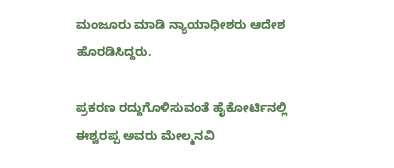ಮಂಜೂರು ಮಾಡಿ ನ್ಯಾಯಾಧೀಶರು ಆದೇಶ ಹೊರಡಿಸಿದ್ದರು.

ಪ್ರಕರಣ ರದ್ದುಗೊಳಿಸುವಂತೆ ಹೈಕೋರ್ಟಿನಲ್ಲಿ ಈಶ್ವರಪ್ಪ ಅವರು ಮೇಲ್ಮನವಿ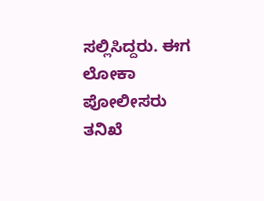ಸಲ್ಲಿಸಿದ್ದರು. ಈಗ ಲೋಕಾ ಪೋಲೀಸರು ತನಿಖೆ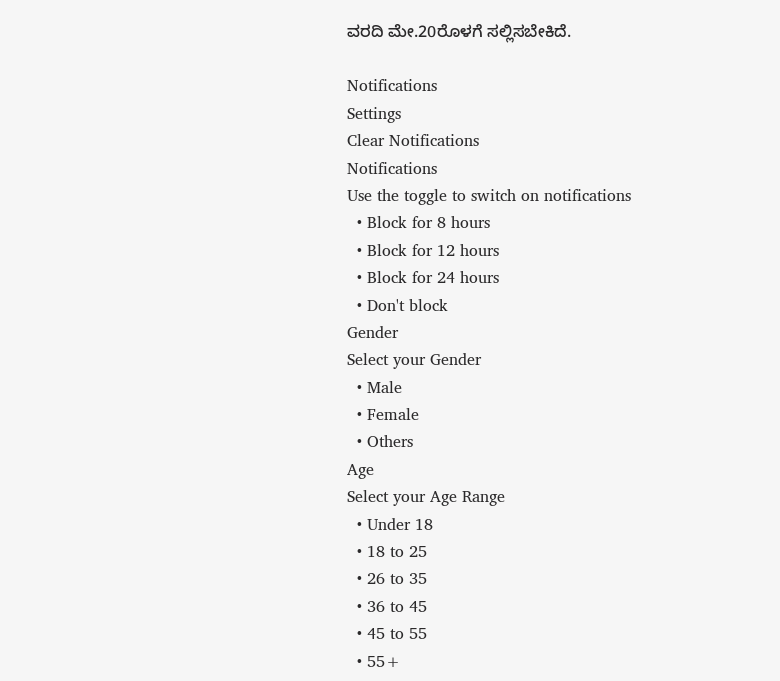ವರದಿ ಮೇ.20ರೊಳಗೆ ಸಲ್ಲಿಸಬೇಕಿದೆ.

Notifications
Settings
Clear Notifications
Notifications
Use the toggle to switch on notifications
  • Block for 8 hours
  • Block for 12 hours
  • Block for 24 hours
  • Don't block
Gender
Select your Gender
  • Male
  • Female
  • Others
Age
Select your Age Range
  • Under 18
  • 18 to 25
  • 26 to 35
  • 36 to 45
  • 45 to 55
  • 55+